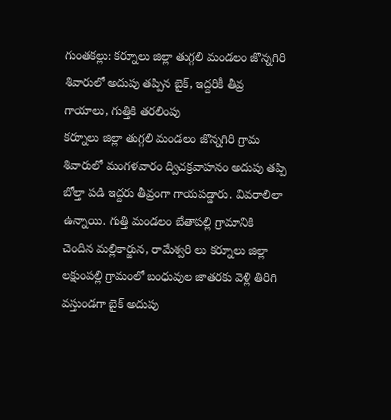గుంతకల్లు: కర్నూలు జిల్లా తుగ్గలి మండలం జొన్నగిరి శివారులో అదుపు తప్పిన బైక్, ఇద్దరికీ తీవ్ర గాయాలు, గుత్తికి తరలింపు
కర్నూలు జిల్లా తుగ్గలి మండలం జొన్నగిరి గ్రామ శివారులో మంగళవారం ద్విచక్రవాహనం అదుపు తప్పి బోల్తా పడి ఇద్దరు తీవ్రంగా గాయపడ్డారు. వివరాలిలా ఉన్నాయి. గుత్తి మండలం బేతాపల్లి గ్రామానికి చెందిన మల్లికార్జున, రామేశ్వరి లు కర్నూలు జిల్లా లక్షుంపల్లి గ్రామంలో బంధువుల జాతరకు వెళ్లి తిరిగి వస్తుండగా బైక్ అదుపు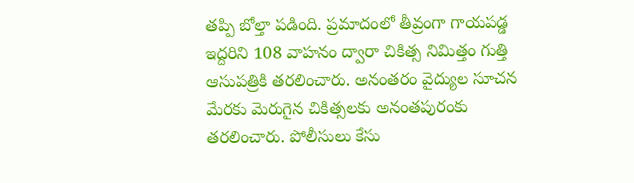తప్పి బోల్తా పడింది. ప్రమాదంలో తీవ్రంగా గాయపడ్డ ఇద్దరిని 108 వాహనం ద్వారా చికిత్స నిమిత్తం గుత్తి ఆసుపత్రికి తరలించారు. అనంతరం వైద్యుల సూచన మేరకు మెరుగైన చికిత్సలకు అనంతపురంకు తరలించారు. పోలీసులు కేసు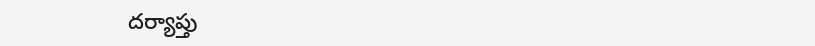దర్యాప్తు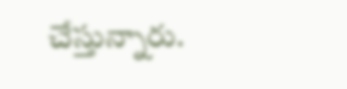చేస్తున్నారు.